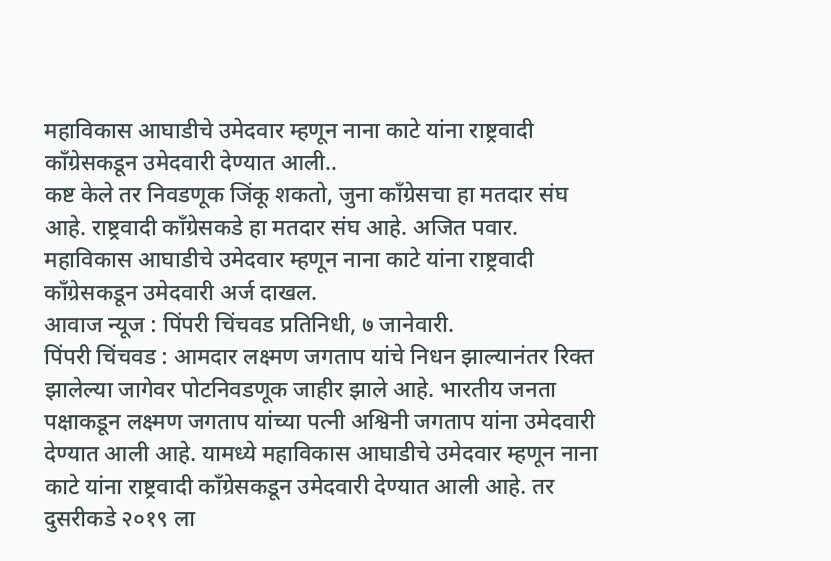महाविकास आघाडीचे उमेदवार म्हणून नाना काटे यांना राष्ट्रवादी काँग्रेसकडून उमेदवारी देण्यात आली..
कष्ट केले तर निवडणूक जिंकू शकतो, जुना काँग्रेसचा हा मतदार संघ आहे. राष्ट्रवादी काँग्रेसकडे हा मतदार संघ आहे. अजित पवार.
महाविकास आघाडीचे उमेदवार म्हणून नाना काटे यांना राष्ट्रवादी काँग्रेसकडून उमेदवारी अर्ज दाखल.
आवाज न्यूज : पिंपरी चिंचवड प्रतिनिधी, ७ जानेवारी.
पिंपरी चिंचवड : आमदार लक्ष्मण जगताप यांचे निधन झाल्यानंतर रिक्त झालेल्या जागेवर पोटनिवडणूक जाहीर झाले आहे. भारतीय जनता पक्षाकडून लक्ष्मण जगताप यांच्या पत्नी अश्विनी जगताप यांना उमेदवारी देण्यात आली आहे. यामध्ये महाविकास आघाडीचे उमेदवार म्हणून नाना काटे यांना राष्ट्रवादी काँग्रेसकडून उमेदवारी देण्यात आली आहे. तर दुसरीकडे २०१९ ला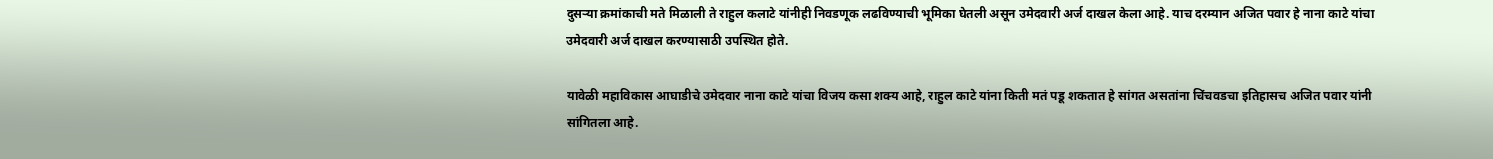दुसऱ्या क्रमांकाची मते मिळाली ते राहुल कलाटे यांनीही निवडणूक लढविण्याची भूमिका घेतली असून उमेदवारी अर्ज दाखल केला आहे. याच दरम्यान अजित पवार हे नाना काटे यांचा उमेदवारी अर्ज दाखल करण्यासाठी उपस्थित होते.

यावेळी महाविकास आघाडीचे उमेदवार नाना काटे यांचा विजय कसा शक्य आहे, राहुल काटे यांना किती मतं पडू शकतात हे सांगत असतांना चिंचवडचा इतिहासच अजित पवार यांनी सांगितला आहे.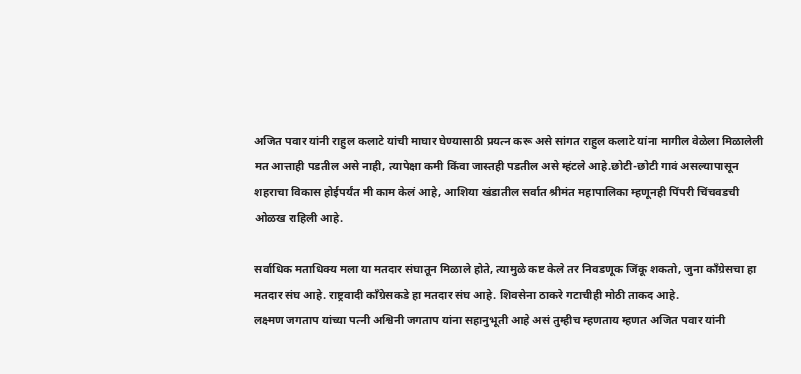अजित पवार यांनी राहुल कलाटे यांची माघार घेण्यासाठी प्रयत्न करू असे सांगत राहुल कलाटे यांना मागील वेळेला मिळालेली मत आत्ताही पडतील असे नाही, त्यापेक्षा कमी किंवा जास्तही पडतील असे म्हंटले आहे.छोटी-छोटी गावं असल्यापासून शहराचा विकास होईपर्यंत मी काम केलं आहे, आशिया खंडातील सर्वात श्रीमंत महापालिका म्हणूनही पिंपरी चिंचवडची ओळख राहिली आहे.

सर्वाधिक मताधिक्य मला या मतदार संघातून मिळाले होते, त्यामुळे कष्ट केले तर निवडणूक जिंकू शकतो, जुना काँग्रेसचा हा मतदार संघ आहे. राष्ट्रवादी काँग्रेसकडे हा मतदार संघ आहे. शिवसेना ठाकरे गटाचीही मोठी ताकद आहे.
लक्ष्मण जगताप यांच्या पत्नी अश्विनी जगताप यांना सहानुभूती आहे असं तुम्हीच म्हणताय म्हणत अजित पवार यांनी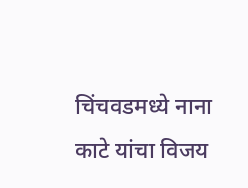चिंचवडमध्ये नाना काटे यांचा विजय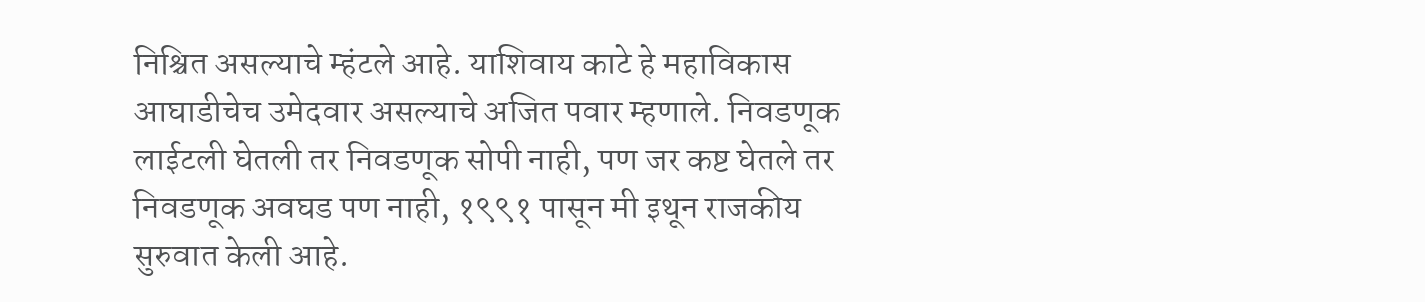निश्चित असल्याचे म्हंटले आहे. याशिवाय काटे हे महाविकास आघाडीचेच उमेदवार असल्याचे अजित पवार म्हणाले. निवडणूक लाईटली घेतली तर निवडणूक सोपी नाही, पण जर कष्ट घेतले तर निवडणूक अवघड पण नाही, १९९१ पासून मी इथून राजकीय सुरुवात केली आहे.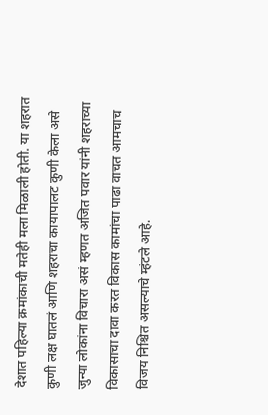देशात पहिल्या क्रमांकाची मतेही मला मिळाली होती. या शहरात कुणी लक्ष घातलं आणि शहराचा कायापालट कुणी केला असे जुन्या लोकांना विचारा असं म्हणत अजित पवार यांनी शहराच्या विकासाचा दावा करत विकास कामांचा पाढा वाचत आमचाच विजय निश्चित असल्याचे म्हंटले आहे.